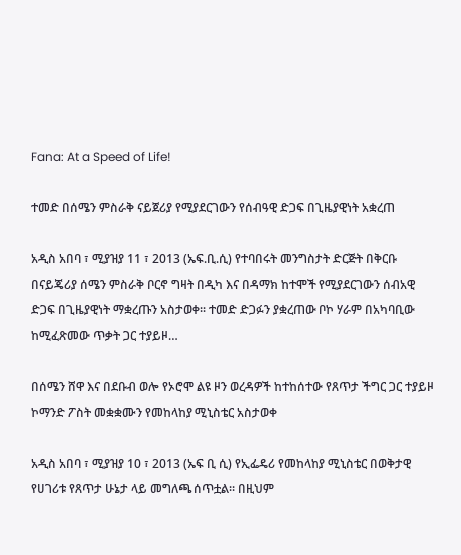Fana: At a Speed of Life!

ተመድ በሰሜን ምስራቅ ናይጀሪያ የሚያደርገውን የሰብዓዊ ድጋፍ በጊዜያዊነት አቋረጠ

አዲስ አበባ ፣ ሚያዝያ 11 ፣ 2013 (ኤፍ.ቢ.ሲ) የተባበሩት መንግስታት ድርጅት በቅርቡ በናይጄሪያ ሰሜን ምስራቅ ቦርኖ ግዛት በዲካ እና በዳማክ ከተሞች የሚያደርገውን ሰብአዊ ድጋፍ በጊዜያዊነት ማቋረጡን አስታወቀ፡፡ ተመድ ድጋፉን ያቋረጠው ቦኮ ሃራም በአካባቢው ከሚፈጽመው ጥቃት ጋር ተያይዞ…

በሰሜን ሸዋ እና በደቡብ ወሎ የኦሮሞ ልዩ ዞን ወረዳዎች ከተከሰተው የጸጥታ ችግር ጋር ተያይዞ ኮማንድ ፖስት መቋቋሙን የመከላከያ ሚኒስቴር አስታወቀ

አዲስ አበባ ፣ ሚያዝያ 10 ፣ 2013 (ኤፍ ቢ ሲ) የኢፌዴሪ የመከላከያ ሚኒስቴር በወቅታዊ የሀገሪቱ የጸጥታ ሁኔታ ላይ መግለጫ ሰጥቷል። በዚህም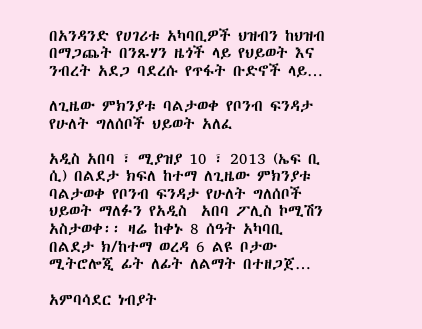በአንዳንድ የሀገሪቱ አካባቢዎች ህዝብን ከህዝብ በማጋጨት በንጹሃን ዜጎች ላይ የህይወት እና ንብረት አደጋ ባደረሱ የጥፋት ቡድኖች ላይ…

ለጊዜው ምክንያቱ ባልታወቀ የቦንብ ፍንዳታ የሁለት ግለሰቦች ህይወት አለፈ

አዲስ አበባ ፣ ሚያዝያ 10 ፣ 2013 (ኤፍ ቢ ሲ) በልደታ ክፍለ ከተማ ለጊዜው ምክንያቱ ባልታወቀ የቦንብ ፍንዳታ የሁለት ግለሰቦች ህይወት ማለፉን የአዲስ  አበባ ፖሊስ ኮሚሽን አስታወቀ፡፡ ዛሬ ከቀኑ 8 ሰዓት አካባቢ በልደታ ክ/ከተማ ወረዳ 6 ልዩ ቦታው ሚትሮሎጂ ፊት ለፊት ለልማት በተዘጋጀ…

አምባሳደር ነብያት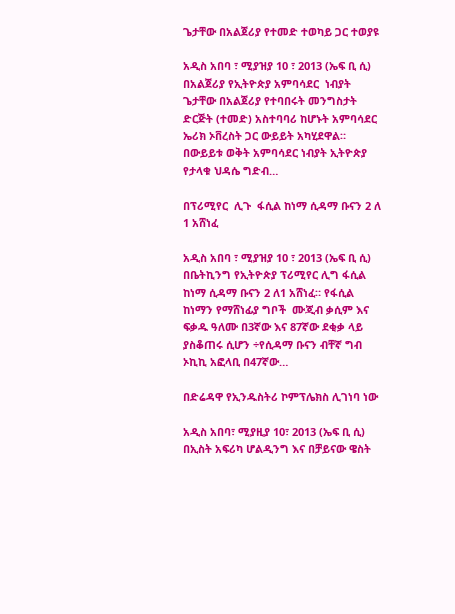ጌታቸው በአልጀሪያ የተመድ ተወካይ ጋር ተወያዩ

አዲስ አበባ ፣ ሚያዝያ 10 ፣ 2013 (ኤፍ ቢ ሲ) በአልጀሪያ የኢትዮጵያ አምባሳደር  ነብያት ጌታቸው በአልጀሪያ የተባበሩት መንግስታት ድርጅት (ተመድ) አስተባባሪ ከሆኑት አምባሳደር ኤሪክ ኦቨረስት ጋር ውይይት አካሂደዋል። በውይይቱ ወቅት አምባሳደር ነብያት ኢትዮጵያ የታላቁ ህዳሴ ግድብ…

በፕሪሚየር  ሊጉ  ፋሲል ከነማ ሲዳማ ቡናን 2 ለ 1 አሸነፈ

አዲስ አበባ ፣ ሚያዝያ 10 ፣ 2013 (ኤፍ ቢ ሲ) በቤትኪንግ የኢትዮጵያ ፕሪሚየር ሊግ ፋሲል ከነማ ሲዳማ ቡናን 2 ለ1 አሸነፈ። የፋሲል ከነማን የማሸነፊያ ግቦች  ሙጂብ ቃሲም እና ፍቃዱ ዓለሙ በ3ኛው እና 87ኛው ደቂቃ ላይ ያስቆጠሩ ሲሆን ÷የሲዳማ ቡናን ብቸኛ ግብ ኦኪኪ አፎላቢ በ47ኛው…

በድሬዳዋ የኢንዱስትሪ ኮምፕሌክስ ሊገነባ ነው

አዲስ አበባ፣ ሚያዚያ 10፣ 2013 (ኤፍ ቢ ሲ)  በኢስት አፍሪካ ሆልዲንግ እና በቻይናው ዌስት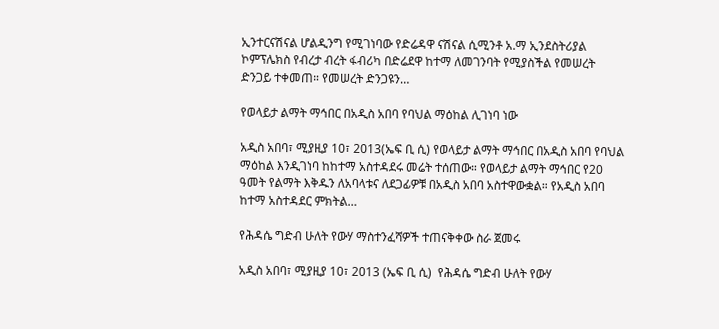ኢንተርናሽናል ሆልዲንግ የሚገነባው የድሬዳዋ ናሽናል ሲሚንቶ አ.ማ ኢንደስትሪያል ኮምፕሌክስ የብረታ ብረት ፋብሪካ በድሬደዋ ከተማ ለመገንባት የሚያስችል የመሠረት ድንጋይ ተቀመጠ። የመሠረት ድንጋዩን…

የወላይታ ልማት ማኅበር በአዲስ አበባ የባህል ማዕከል ሊገነባ ነው

አዲስ አበባ፣ ሚያዚያ 10፣ 2013(ኤፍ ቢ ሲ) የወላይታ ልማት ማኅበር በአዲስ አበባ የባህል ማዕከል እንዲገነባ ከከተማ አስተዳደሩ መሬት ተሰጠው። የወላይታ ልማት ማኅበር የ20 ዓመት የልማት እቅዱን ለአባላቱና ለደጋፊዎቹ በአዲስ አበባ አስተዋውቋል። የአዲስ አበባ ከተማ አስተዳደር ምክትል…

የሕዳሴ ግድብ ሁለት የውሃ ማስተንፈሻዎች ተጠናቅቀው ስራ ጀመሩ

አዲስ አበባ፣ ሚያዚያ 10፣ 2013 (ኤፍ ቢ ሲ)  የሕዳሴ ግድብ ሁለት የውሃ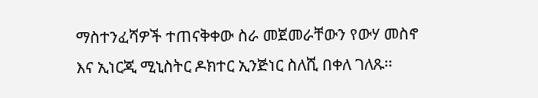ማስተንፈሻዎች ተጠናቅቀው ስራ መጀመራቸውን የውሃ መስኖ እና ኢነርጂ ሚኒስትር ዶክተር ኢንጅነር ስለሺ በቀለ ገለጹ፡፡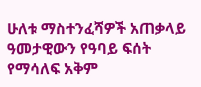ሁለቱ ማስተንፈሻዎች አጠቃላይ ዓመታዊውን የዓባይ ፍሰት የማሳለፍ አቅም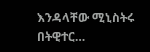እንዳላቸው ሚኒስትሩ በትዊተር…